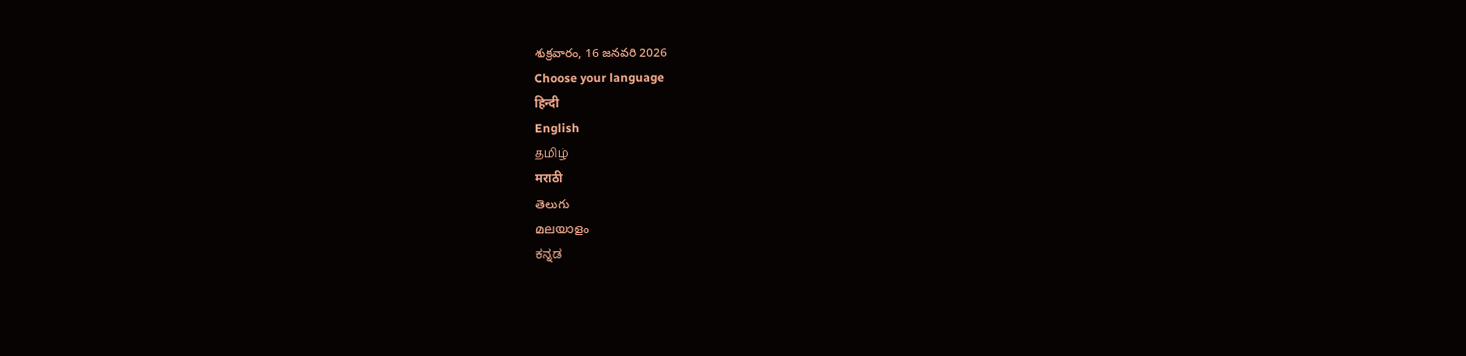శుక్రవారం, 16 జనవరి 2026
Choose your language
हिन्दी
English
தமிழ்
मराठी
తెలుగు
മലയാളം
ಕನ್ನಡ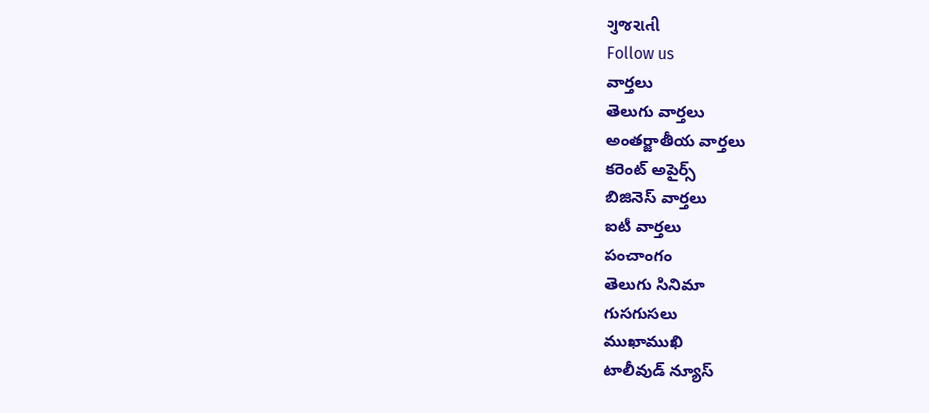ગુજરાતી
Follow us
వార్తలు
తెలుగు వార్తలు
అంతర్జాతీయ వార్తలు
కరెంట్ అపైర్స్
బిజినెస్ వార్తలు
ఐటీ వార్తలు
పంచాంగం
తెలుగు సినిమా
గుసగుసలు
ముఖాముఖి
టాలీవుడ్ న్యూస్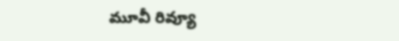మూవీ రివ్యూ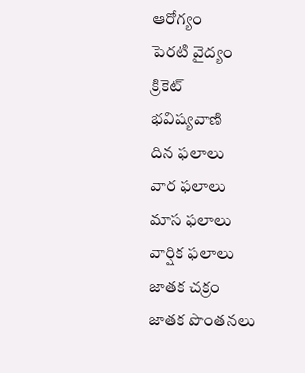ఆరోగ్యం
పెరటి వైద్యం
క్రికెట్
భవిష్యవాణి
దిన ఫలాలు
వార ఫలాలు
మాస ఫలాలు
వార్షిక ఫలాలు
జాతక చక్రం
జాతక పొంతనలు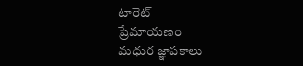టారెట్
ప్రేమాయణం
మధుర జ్ఞాపకాలు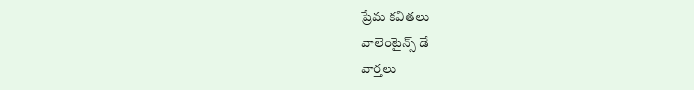ప్రేమ కవితలు
వాలెంటైన్స్ డే
వార్తలు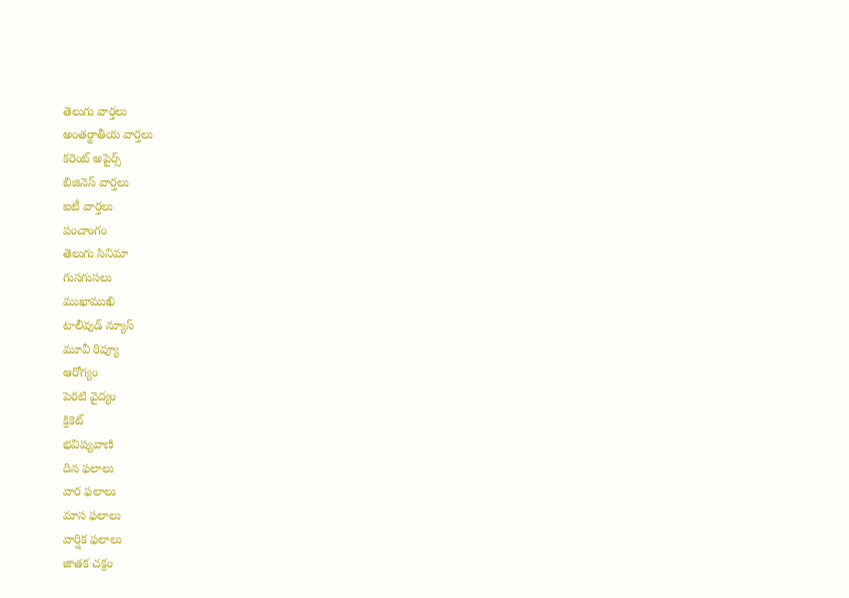తెలుగు వార్తలు
అంతర్జాతీయ వార్తలు
కరెంట్ అపైర్స్
బిజినెస్ వార్తలు
ఐటీ వార్తలు
పంచాంగం
తెలుగు సినిమా
గుసగుసలు
ముఖాముఖి
టాలీవుడ్ న్యూస్
మూవీ రివ్యూ
ఆరోగ్యం
పెరటి వైద్యం
క్రికెట్
భవిష్యవాణి
దిన ఫలాలు
వార ఫలాలు
మాస ఫలాలు
వార్షిక ఫలాలు
జాతక చక్రం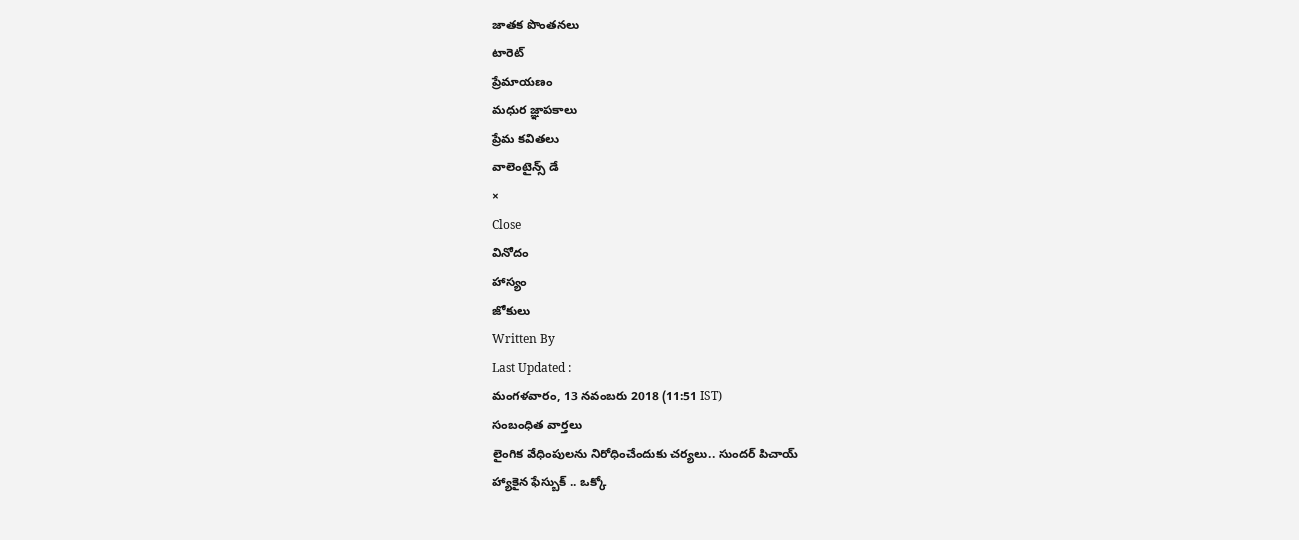జాతక పొంతనలు
టారెట్
ప్రేమాయణం
మధుర జ్ఞాపకాలు
ప్రేమ కవితలు
వాలెంటైన్స్ డే
×
Close
వినోదం
హాస్యం
జోకులు
Written By
Last Updated :
మంగళవారం, 13 నవంబరు 2018 (11:51 IST)
సంబంధిత వార్తలు
లైంగిక వేధింపులను నిరోధించేందుకు చర్యలు.. సుందర్ పిచాయ్
హ్యాకైన ఫేస్బుక్ .. ఒక్కో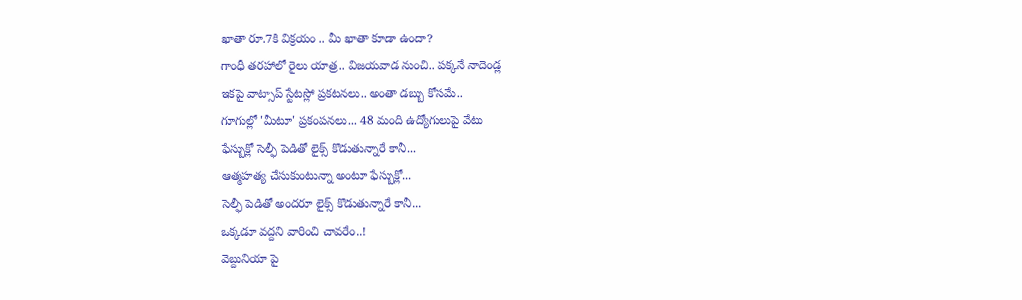ఖాతా రూ.7కి విక్రయం .. మీ ఖాతా కూడా ఉందా?
గాంధీ తరహాలో రైలు యాత్ర.. విజయవాడ నుంచి.. పక్కనే నాదెండ్ల
ఇకపై వాట్సాప్ స్టేటస్లో ప్రకటనలు.. అంతా డబ్బు కోసమే..
గూగుల్లో 'మీటూ' ప్రకంపనలు... 48 మంది ఉద్యోగులుపై వేటు
ఫేస్బుక్లో సెల్ఫీ పెడితో లైక్స్ కొడుతున్నారే కానీ...
ఆత్మహత్య చేసుకుంటున్నా అంటూ ఫేస్బుక్లో...
సెల్ఫీ పెడితో అందరూ లైక్స్ కొడుతున్నారే కానీ...
ఒక్కడూ వద్దని వారించి చావరేం..!
వెబ్దునియా పై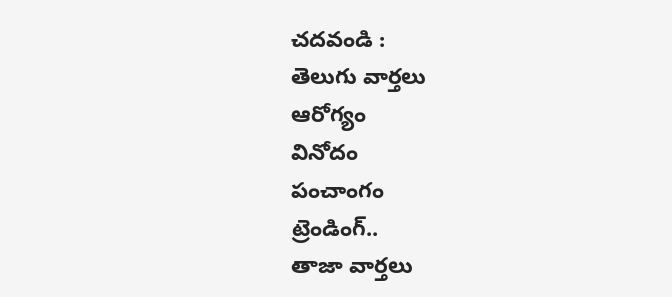చదవండి :
తెలుగు వార్తలు
ఆరోగ్యం
వినోదం
పంచాంగం
ట్రెండింగ్..
తాజా వార్తలు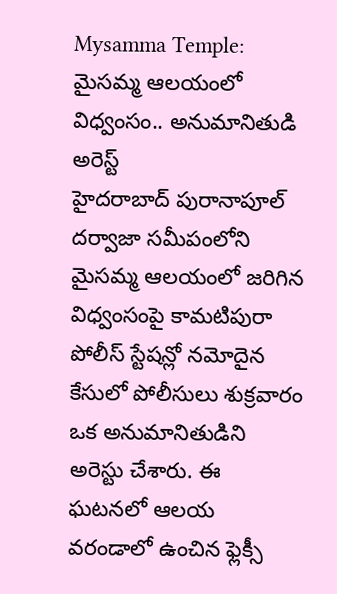Mysamma Temple: మైసమ్మ ఆలయంలో విధ్వంసం.. అనుమానితుడి అరెస్ట్
హైదరాబాద్ పురానాపూల్ దర్వాజా సమీపంలోని మైసమ్మ ఆలయంలో జరిగిన విధ్వంసంపై కామటిపురా పోలీస్ స్టేషన్లో నమోదైన కేసులో పోలీసులు శుక్రవారం ఒక అనుమానితుడిని అరెస్టు చేశారు. ఈ ఘటనలో ఆలయ వరండాలో ఉంచిన ఫ్లెక్సీ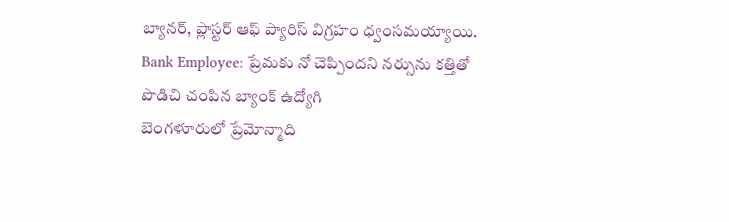బ్యానర్, ప్లాస్టర్ ఆఫ్ ప్యారిస్ విగ్రహం ధ్వంసమయ్యాయి.
Bank Employee: ప్రేమకు నో చెప్పిందని నర్సును కత్తితో పొడిచి చంపిన బ్యాంక్ ఉద్యోగి
బెంగళూరులో ప్రేమోన్మాది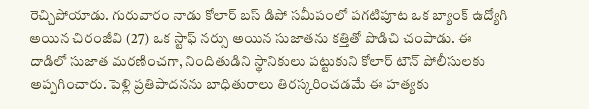రెచ్చిపోయాడు. గురువారం నాడు కోలార్ బస్ డిపో సమీపంలో పగటిపూట ఒక బ్యాంక్ ఉద్యోగి అయిన చిరంజీవి (27) ఒక స్టాఫ్ నర్సు అయిన సుజాతను కత్తితో పొడిచి చంపాడు. ఈ దాడిలో సుజాత మరణించగా, నిందితుడిని స్థానికులు పట్టుకుని కోలార్ టౌన్ పోలీసులకు అప్పగించారు. పెళ్లి ప్రతిపాదనను బాధితురాలు తిరస్కరించడమే ఈ హత్యకు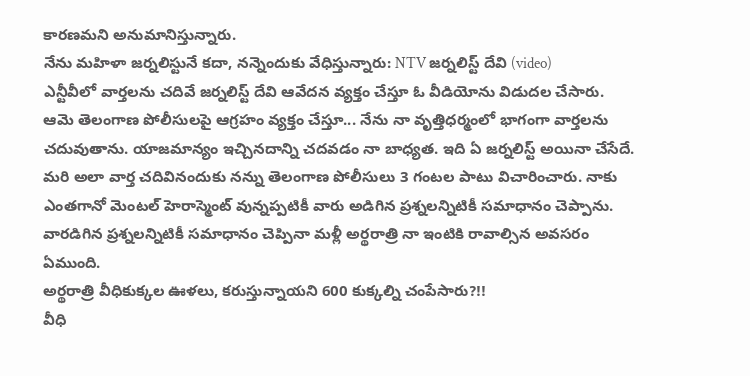కారణమని అనుమానిస్తున్నారు.
నేను మహిళా జర్నలిస్టునే కదా, నన్నెందుకు వేధిస్తున్నారు: NTV జర్నలిస్ట్ దేవి (video)
ఎన్టీవీలో వార్తలను చదివే జర్నలిస్ట్ దేవి ఆవేదన వ్యక్తం చేస్తూ ఓ వీడియోను విడుదల చేసారు. ఆమె తెలంగాణ పోలీసులపై ఆగ్రహం వ్యక్తం చేస్తూ... నేను నా వృత్తిధర్మంలో భాగంగా వార్తలను చదువుతాను. యాజమాన్యం ఇచ్చినదాన్ని చదవడం నా బాధ్యత. ఇది ఏ జర్నలిస్ట్ అయినా చేసేదే. మరి అలా వార్త చదివినందుకు నన్ను తెలంగాణ పోలీసులు 3 గంటల పాటు విచారించారు. నాకు ఎంతగానో మెంటల్ హెరాస్మెంట్ వున్నప్పటికీ వారు అడిగిన ప్రశ్నలన్నిటికీ సమాధానం చెప్పాను. వారడిగిన ప్రశ్నలన్నిటికీ సమాధానం చెప్పినా మళ్లీ అర్థరాత్రి నా ఇంటికి రావాల్సిన అవసరం ఏముంది.
అర్థరాత్రి వీధికుక్కల ఊళలు, కరుస్తున్నాయని 600 కుక్కల్ని చంపేసారు?!!
వీధి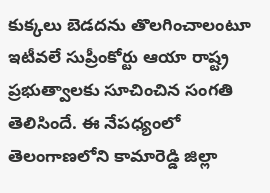కుక్కలు బెడదను తొలగించాలంటూ ఇటీవలే సుప్రీంకోర్టు ఆయా రాష్ట్ర ప్రభుత్వాలకు సూచించిన సంగతి తెలిసిందే. ఈ నేపధ్యంలో తెలంగాణలోని కామారెడ్డి జిల్లా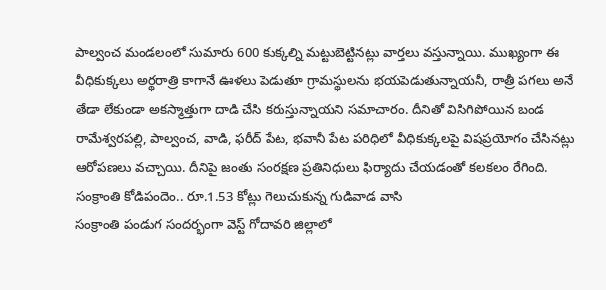పాల్వంచ మండలంలో సుమారు 600 కుక్కల్ని మట్టుబెట్టినట్లు వార్తలు వస్తున్నాయి. ముఖ్యంగా ఈ వీధికుక్కలు అర్థరాత్రి కాగానే ఊళలు పెడుతూ గ్రామస్థులను భయపెడుతున్నాయనీ, రాత్రీ పగలు అనే తేడా లేకుండా అకస్మాత్తుగా దాడి చేసి కరుస్తున్నాయని సమాచారం. దీనితో విసిగిపోయిన బండ రామేశ్వరపల్లి, పాల్వంచ, వాడి, ఫరీద్ పేట, భవానీ పేట పరిధిలో వీధికుక్కలపై విషప్రయోగం చేసినట్లు ఆరోపణలు వచ్చాయి. దీనిపై జంతు సంరక్షణ ప్రతినిధులు ఫిర్యాదు చేయడంతో కలకలం రేగింది.
సంక్రాంతి కోడిపందెం.. రూ.1.53 కోట్లు గెలుచుకున్న గుడివాడ వాసి
సంక్రాంతి పండుగ సందర్భంగా వెస్ట్ గోదావరి జిల్లాలో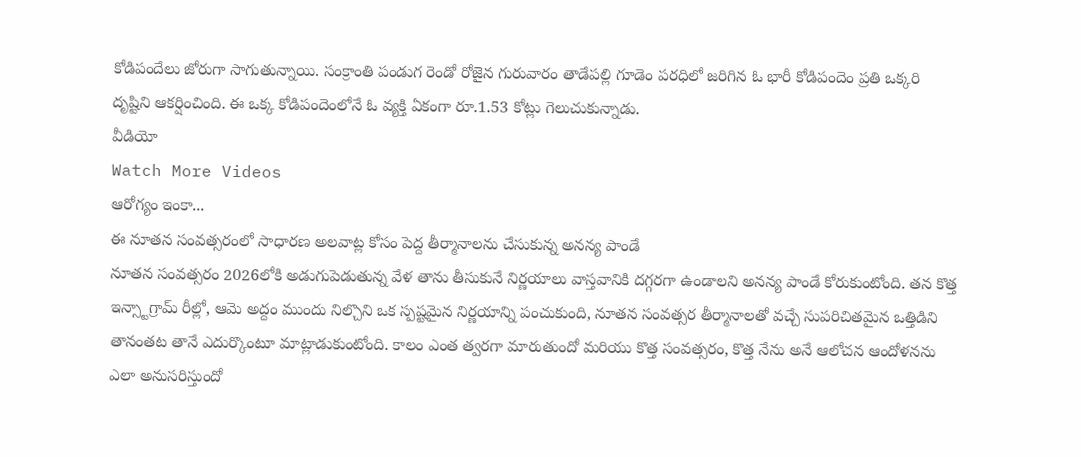కోడిపందేలు జోరుగా సాగుతున్నాయి. సంక్రాంతి పండుగ రెండో రోజైన గురువారం తాడేపల్లి గూడెం పరధిలో జరిగిన ఓ భారీ కోడిపందెం ప్రతి ఒక్కరి దృష్టిని ఆకర్షించింది. ఈ ఒక్క కోడిపందెంలోనే ఓ వ్యక్తి ఏకంగా రూ.1.53 కోట్లు గెలుచుకున్నాడు.
వీడియో
Watch More Videos
ఆరోగ్యం ఇంకా...
ఈ నూతన సంవత్సరంలో సాధారణ అలవాట్ల కోసం పెద్ద తీర్మానాలను చేసుకున్న అనన్య పాండే
నూతన సంవత్సరం 2026లోకి అడుగుపెడుతున్న వేళ తాను తీసుకునే నిర్ణయాలు వాస్తవానికి దగ్గరగా ఉండాలని అనన్య పాండే కోరుకుంటోంది. తన కొత్త ఇన్స్టాగ్రామ్ రీల్లో, ఆమె అద్దం ముందు నిల్చొని ఒక స్పష్టమైన నిర్ణయాన్ని పంచుకుంది, నూతన సంవత్సర తీర్మానాలతో వచ్చే సుపరిచితమైన ఒత్తిడిని తానంతట తానే ఎదుర్కొంటూ మాట్లాడుకుంటోంది. కాలం ఎంత త్వరగా మారుతుందో మరియు కొత్త సంవత్సరం, కొత్త నేను అనే ఆలోచన ఆందోళనను ఎలా అనుసరిస్తుందో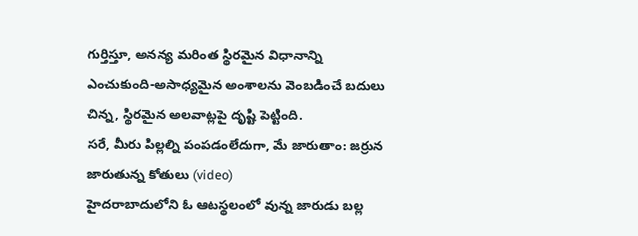గుర్తిస్తూ, అనన్య మరింత స్థిరమైన విధానాన్ని ఎంచుకుంది-అసాధ్యమైన అంశాలను వెంబడించే బదులు చిన్న, స్థిరమైన అలవాట్లపై దృష్టి పెట్టింది.
సరే, మీరు పిల్లల్ని పంపడంలేదుగా, మే జారుతాం: జర్రున జారుతున్న కోతులు (video)
హైదరాబాదులోని ఓ ఆటస్థలంలో వున్న జారుడు బల్ల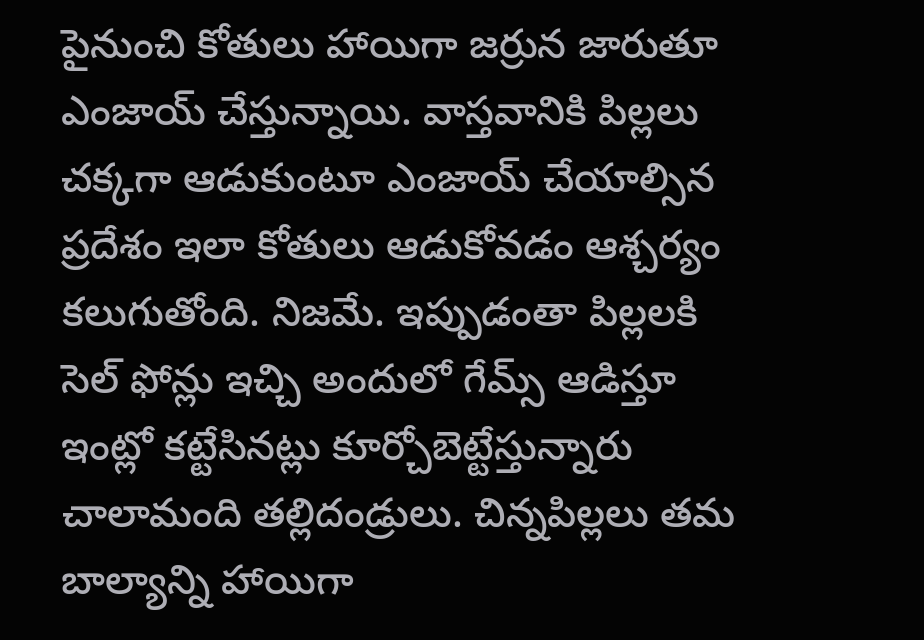పైనుంచి కోతులు హాయిగా జర్రున జారుతూ ఎంజాయ్ చేస్తున్నాయి. వాస్తవానికి పిల్లలు చక్కగా ఆడుకుంటూ ఎంజాయ్ చేయాల్సిన ప్రదేశం ఇలా కోతులు ఆడుకోవడం ఆశ్చర్యం కలుగుతోంది. నిజమే. ఇప్పుడంతా పిల్లలకి సెల్ ఫోన్లు ఇచ్చి అందులో గేమ్స్ ఆడిస్తూ ఇంట్లో కట్టేసినట్లు కూర్చోబెట్టేస్తున్నారు చాలామంది తల్లిదండ్రులు. చిన్నపిల్లలు తమ బాల్యాన్ని హాయిగా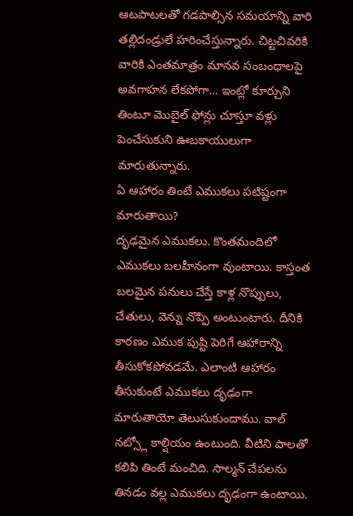ఆటపాటలతో గడపాల్సిన సమయాన్ని వారి తల్లిదండ్రులే హరించేస్తున్నారు. చిట్టచివరికి వారికి ఎంతమాత్రం మానవ సంబంధాలపై అవగాహన లేకపోగా... ఇంట్లో కూర్చుని తింటూ మొబైల్ ఫోన్లు చూస్తూ వళ్లు పెంచేసుకుని ఊబకాయులుగా మారుతున్నారు.
ఏ ఆహారం తింటే ఎముకలు పటిష్టంగా మారుతాయి?
దృఢమైన ఎముకలు. కొంతమందిలో ఎముకలు బలహీనంగా వుంటాయి. కాస్తంత బలమైన పనులు చేస్తే కాళ్ల నొప్పులు, చేతులు, వెన్ను నొప్పి అంటుంటారు. దీనికి కారణం ఎముక పుష్టి పెరిగే ఆహారాన్ని తీసుకోకపోవడమే. ఎలాంటి ఆహారం తీసుకుంటే ఎముకలు దృఢంగా మారుతాయో తెలుసుకుందాము. వాల్ నట్స్లో కాల్షియం ఉంటుంది. వీటిని పాలతో కలిపి తింటే మంచిది. సాల్మన్ చేపలను తినడం వల్ల ఎముకలు దృఢంగా ఉంటాయి.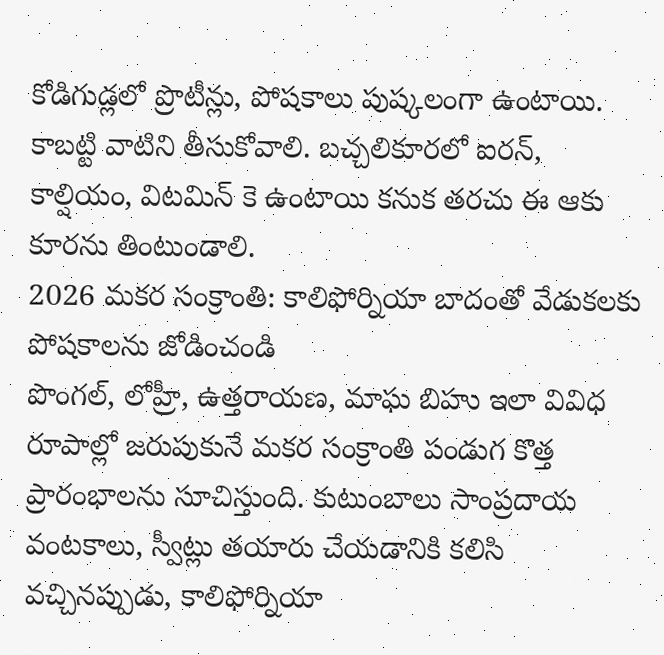కోడిగుడ్లలో ప్రొటీన్లు, పోషకాలు పుష్కలంగా ఉంటాయి. కాబట్టి వాటిని తీసుకోవాలి. బచ్చలికూరలో ఐరన్, కాల్షియం, విటమిన్ కె ఉంటాయి కనుక తరచు ఈ ఆకు కూరను తింటుండాలి.
2026 మకర సంక్రాంతి: కాలిఫోర్నియా బాదంతో వేడుకలకు పోషకాలను జోడించండి
పొంగల్, లోహ్రీ, ఉత్తరాయణ, మాఘ బిహు ఇలా వివిధ రూపాల్లో జరుపుకునే మకర సంక్రాంతి పండుగ కొత్త ప్రారంభాలను సూచిస్తుంది. కుటుంబాలు సాంప్రదాయ వంటకాలు, స్వీట్లు తయారు చేయడానికి కలిసి వచ్చినప్పుడు, కాలిఫోర్నియా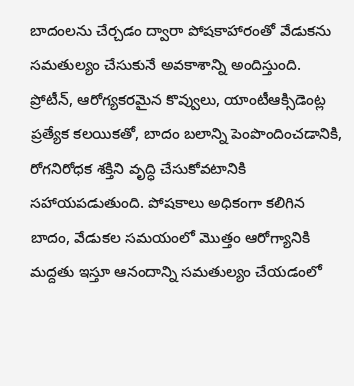బాదంలను చేర్చడం ద్వారా పోషకాహారంతో వేడుకను సమతుల్యం చేసుకునే అవకాశాన్ని అందిస్తుంది. ప్రోటీన్, ఆరోగ్యకరమైన కొవ్వులు, యాంటీఆక్సిడెంట్ల ప్రత్యేక కలయికతో, బాదం బలాన్ని పెంపొందించడానికి, రోగనిరోధక శక్తిని వృద్ధి చేసుకోవటానికి సహాయపడుతుంది. పోషకాలు అధికంగా కలిగిన బాదం, వేడుకల సమయంలో మొత్తం ఆరోగ్యానికి మద్దతు ఇస్తూ ఆనందాన్ని సమతుల్యం చేయడంలో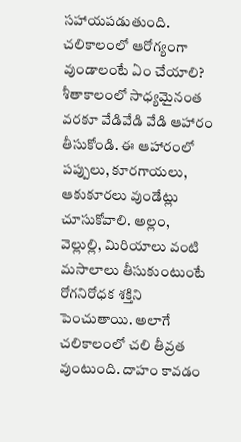సహాయపడుతుంది.
చలికాలంలో ఆరోగ్యంగా వుండాలంటే ఏం చేయాలి?
శీతాకాలంలో సాధ్యమైనంత వరకూ వేడివేడి వేడి ఆహారం తీసుకోండి. ఈ ఆహారంలో పప్పులు, కూరగాయలు, ఆకుకూరలు వుండేట్లు చూసుకోవాలి. అల్లం, వెల్లుల్లి, మిరియాలు వంటి మసాలాలు తీసుకుంటుంటే రోగనిరోధక శక్తిని పెంచుతాయి. అలాగే చలికాలంలో చలి తీవ్రత వుంటుంది. దాహం కావడం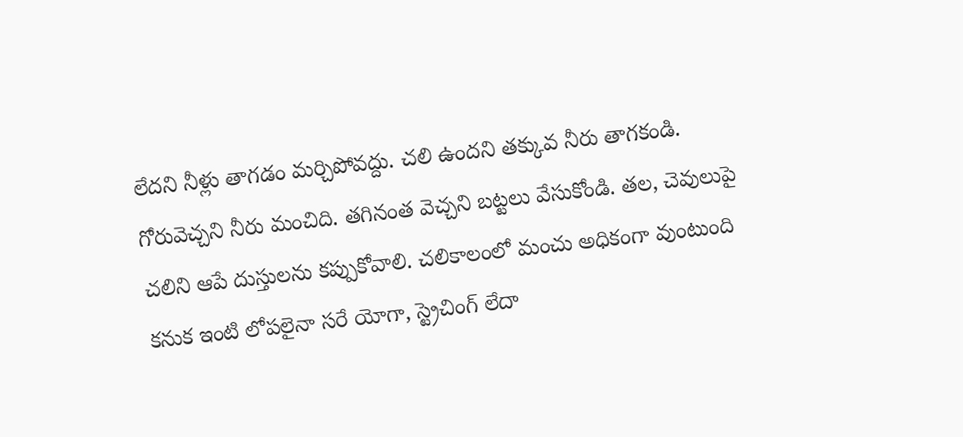లేదని నీళ్లు తాగడం మర్చిపోవద్దు. చలి ఉందని తక్కువ నీరు తాగకండి. గోరువెచ్చని నీరు మంచిది. తగినంత వెచ్చని బట్టలు వేసుకోండి. తల, చెవులుపై చలిని ఆపే దుస్తులను కప్పుకోవాలి. చలికాలంలో మంచు అధికంగా వుంటుంది కనుక ఇంటి లోపలైనా సరే యోగా, స్ట్రెచింగ్ లేదా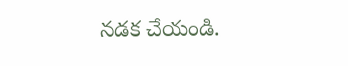నడక చేయండి.